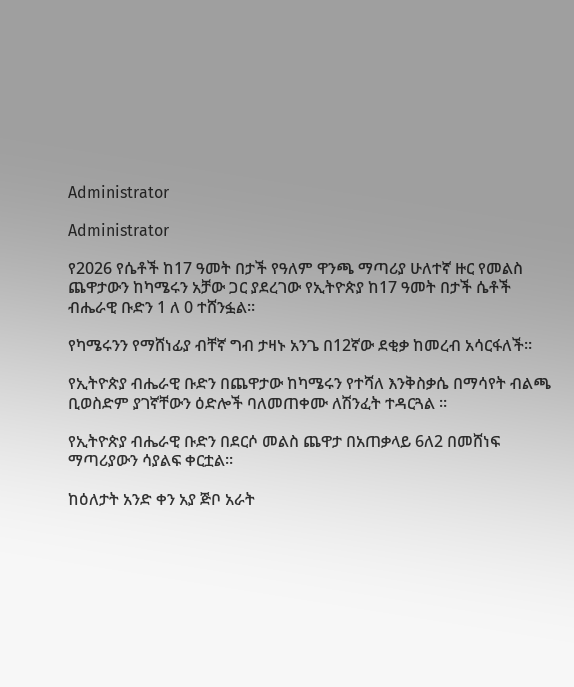Administrator

Administrator

የ2026 የሴቶች ከ17 ዓመት በታች የዓለም ዋንጫ ማጣሪያ ሁለተኛ ዙር የመልስ ጨዋታውን ከካሜሩን አቻው ጋር ያደረገው የኢትዮጵያ ከ17 ዓመት በታች ሴቶች ብሔራዊ ቡድን 1 ለ 0 ተሸንፏል።

የካሜሩንን የማሸነፊያ ብቸኛ ግብ ታዛኑ አንጌ በ12ኛው ደቂቃ ከመረብ አሳርፋለች።

የኢትዮጵያ ብሔራዊ ቡድን በጨዋታው ከካሜሩን የተሻለ እንቅስቃሴ በማሳየት ብልጫ ቢወስድም ያገኛቸውን ዕድሎች ባለመጠቀሙ ለሽንፈት ተዳርጓል ።

የኢትዮጵያ ብሔራዊ ቡድን በደርሶ መልስ ጨዋታ በአጠቃላይ 6ለ2 በመሸነፍ ማጣሪያውን ሳያልፍ ቀርቷል።

ከዕለታት አንድ ቀን አያ ጅቦ አራት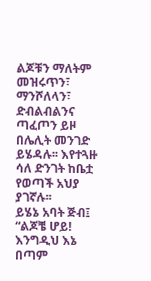ልጆቹን ማለትም መዝሩጥን፣ ማንሾለላን፣ ድብልብልንና ጣፈጦን ይዞ በሌሊት መንገድ ይሄዳሉ፡፡ እየተጓዙ ሳለ ድንገት ከቤቷ የወጣች አህያ ያገኛሉ፡፡
ይሄኔ አባት ጅብ፤
“ልጆቼ ሆይ! እንግዲህ እኔ በጣም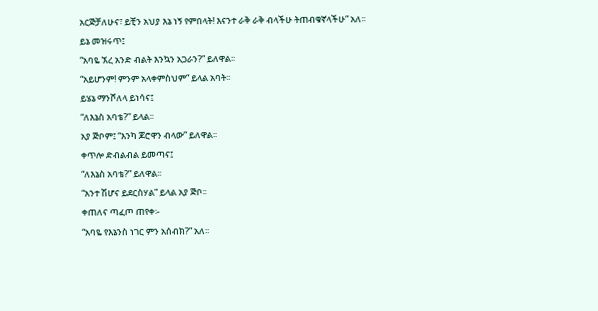አርጅቻለሁና፣ ይቺን አህያ እኔ ነኝ የምበላት! እናንተ ራቅ ራቅ ብላችሁ ትጠብቁኛላችሁ” አለ፡፡
ይኔ መዝሩጥ፤
“አባዬ ኧረ አንድ ብልት እንኳን አጋራን?” ይለዋል፡፡
“አይሆንም! ምንም አላቀምስህም” ይላል አባት፡፡
ይሄኔ ማንሾለላ ይነሳና፤
“ለእኔስ አባቴ?” ይላል፡፡
አያ ጅቦም፤ “እንካ ጆሮዋን ብላው” ይለዋል፡፡
ቀጥሎ ድብልብል ይመጣና፤
“ለእኔስ አባቴ?” ይለዋል፡፡
“አንተ ሽሆና ይደርስሃል” ይላል አያ ጅቦ፡፡
ቀጠለና ጣፈጦ ጠየቀ፡-
“አባዬ የእኔንስ ነገር ምን አሰብክ?” አለ፡፡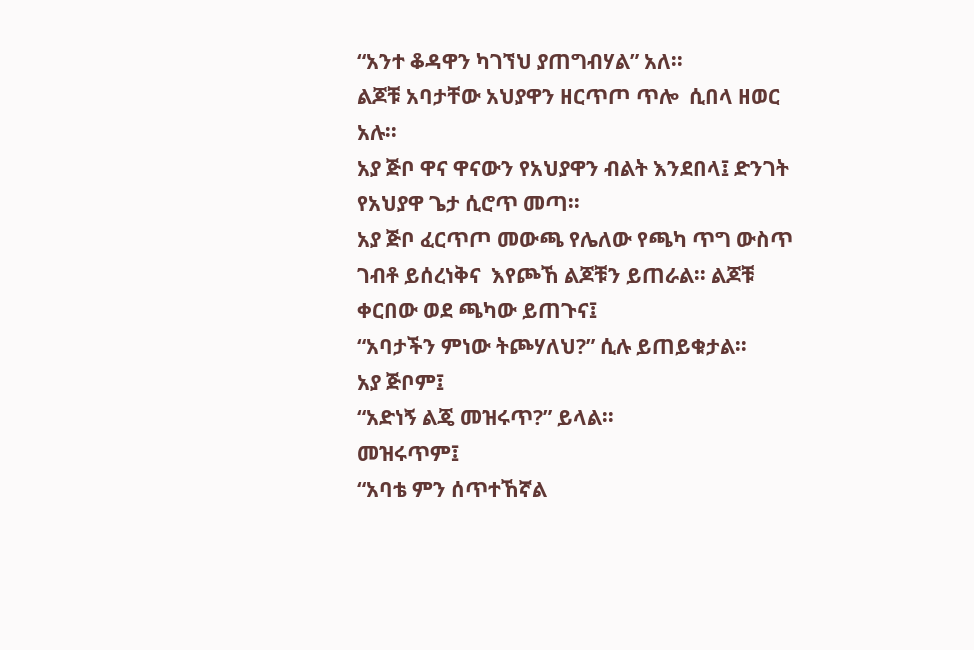“አንተ ቆዳዋን ካገኘህ ያጠግብሃል” አለ፡፡
ልጆቹ አባታቸው አህያዋን ዘርጥጦ ጥሎ  ሲበላ ዘወር አሉ፡፡
አያ ጅቦ ዋና ዋናውን የአህያዋን ብልት እንደበላ፤ ድንገት የአህያዋ ጌታ ሲሮጥ መጣ፡፡
አያ ጅቦ ፈርጥጦ መውጫ የሌለው የጫካ ጥግ ውስጥ ገብቶ ይሰረነቅና  እየጮኸ ልጆቹን ይጠራል፡፡ ልጆቹ ቀርበው ወደ ጫካው ይጠጉና፤
“አባታችን ምነው ትጮሃለህ?” ሲሉ ይጠይቁታል፡፡
አያ ጅቦም፤
“አድነኝ ልጄ መዝሩጥ?” ይላል፡፡
መዝሩጥም፤
“አባቴ ምን ሰጥተኸኛል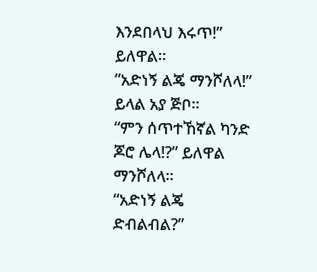እንደበላህ እሩጥ!” ይለዋል፡፡
”አድነኝ ልጄ ማንሾለላ!” ይላል አያ ጅቦ፡፡
“ምን ሰጥተኸኛል ካንድ ጆሮ ሌላ!?” ይለዋል ማንሾለላ፡፡
“አድነኝ ልጄ ድብልብል?”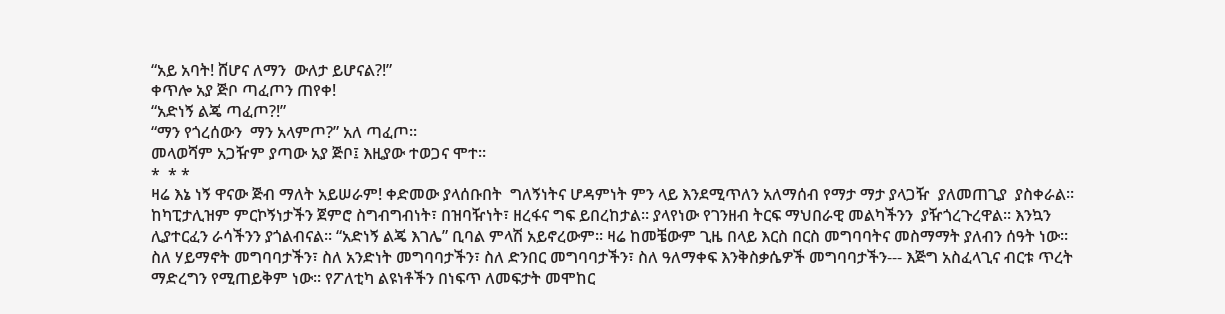“አይ አባት! ሸሆና ለማን  ውለታ ይሆናል?!”
ቀጥሎ አያ ጅቦ ጣፈጦን ጠየቀ!
“አድነኝ ልጄ ጣፈጦ?!”
“ማን የጎረሰውን  ማን አላምጦ?” አለ ጣፈጦ፡፡
መላወሻም አጋዥም ያጣው አያ ጅቦ፤ እዚያው ተወጋና ሞተ፡፡
*  * *
ዛሬ እኔ ነኝ ዋናው ጅብ ማለት አይሠራም! ቀድመው ያላሰቡበት  ግለኝነትና ሆዳምነት ምን ላይ እንደሚጥለን አለማሰብ የማታ ማታ ያላጋዥ  ያለመጠጊያ  ያስቀራል፡፡ ከካፒታሊዝም ምርኮኝነታችን ጀምሮ ስግብግብነት፣ በዝባዥነት፣ ዘረፋና ግፍ ይበረከታል፡፡ ያላየነው የገንዘብ ትርፍ ማህበራዊ መልካችንን  ያዥጎረጉረዋል፡፡ እንኳን ሊያተርፈን ራሳችንን ያጎልብናል፡፡ “አድነኝ ልጄ እገሌ” ቢባል ምላሽ አይኖረውም፡፡ ዛሬ ከመቼውም ጊዜ በላይ እርስ በርስ መግባባትና መስማማት ያለብን ሰዓት ነው፡፡ ስለ ሃይማኖት መግባባታችን፣ ስለ አንድነት መግባባታችን፣ ስለ ድንበር መግባባታችን፣ ስለ ዓለማቀፍ እንቅስቃሴዎች መግባባታችን--- እጅግ አስፈላጊና ብርቱ ጥረት ማድረግን የሚጠይቅም ነው፡፡ የፖለቲካ ልዩነቶችን በነፍጥ ለመፍታት መሞከር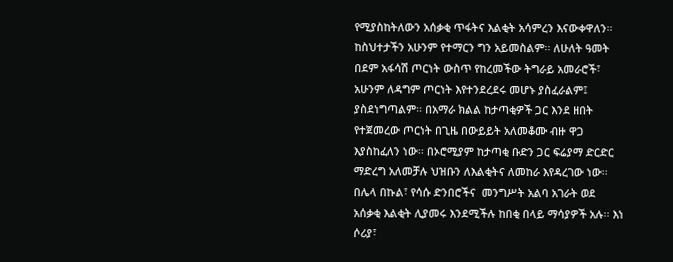የሚያስከትለውን አሰቃቂ ጥፋትና እልቂት አሳምረን እናውቀዋለን፡፡ ከስህተታችን አሁንም የተማርን ግን አይመስልም፡፡ ለሁለት ዓመት በደም አፋሳሽ ጦርነት ውስጥ የከረመችው ትግራይ አመራሮች፣ አሁንም ለዳግም ጦርነት እየተንደረደሩ መሆኑ ያስፈራልም፤ ያስደነግጣልም፡፡ በአማራ ክልል ከታጣቂዎች ጋር እንደ ዘበት የተጀመረው ጦርነት በጊዜ በውይይት አለመቆሙ ብዙ ዋጋ እያስከፈለን ነው፡፡ በኦሮሚያም ከታጣቂ ቡድን ጋር ፍሬያማ ድርድር ማድረግ አለመቻሉ ህዝቡን ለእልቂትና ለመከራ እየዳረገው ነው፡፡
በሌላ በኩል፣ የሳሱ ድንበሮችና  መንግሥት አልባ አገራት ወደ አሰቃቂ እልቂት ሊያመሩ እንደሚችሉ ከበቂ በላይ ማሳያዎች አሉ፡፡ እነ ሶሪያ፣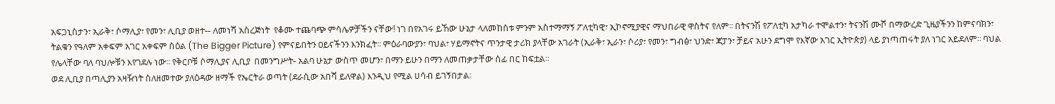አፍጋኒስታን፣ ኢራቅ፣ ሶማሊያ፣ የመን፣ ሊቢያ ወዘተ-- ለመነሻ አስረጅነት  የቆሙ ተጨባጭ ምሳሌዎቻችን ናቸው! ነገ በየአገሩ ይኸው ሁኔታ ላለመከሰቱ ምንም አስተማማኝ ፖለቲካዊ፣ ኢኮኖሚያዊና ማህበራዊ ዋስትና የለም፡፡ በትናንሽ የፖለቲካ አታካራ ተሞልተን፣ ትናንሽ ሙሾ በማውረድ ጊዜያችንን ከምናባክን፣ ትልቁን የዓለም አቀፍም አገር አቀፍም ስዕል (The Bigger Picture) የምናይበትን ዐይናችንን እንክፈት፡፡ ምዕራባውያን፣ ባህል፣ ሃይማኖትና ጥንታዊ ታሪክ ያላቸው አገራት (ኢራቅ፣ ኢራን፣ ሶሪያ፣ የመን፣ ግብፅ፣ ህንድ፣ ጃፓን፣ ቻይና አሁን ደግሞ የእኛው አገር ኢትዮጵያ) ላይ ያነጣጠሩት ያለ ነገር አይደለም፡፡ ባህል የሌላቸው ባለ ባህሎቹን እየገደሉ ነው፡፡ የቅርቦቹ ሶማሊያና ሊቢያ  በመንግሥት- አልባ ሁኔታ ውስጥ መሆን፣ በማን ይሁን በማን ለመጠቃታቸው ሰፊ በር ከፍቷል፡፡
ወደ ሊቢያ በጣሊያን አዛዥነት ስለዘመተው ያለዕዳው ዘማች የኤርትራ ወጣት (ደራሲው አበሻ ይለዋል) እንዲህ የሚል ሀሳብ ይገኝበታል፡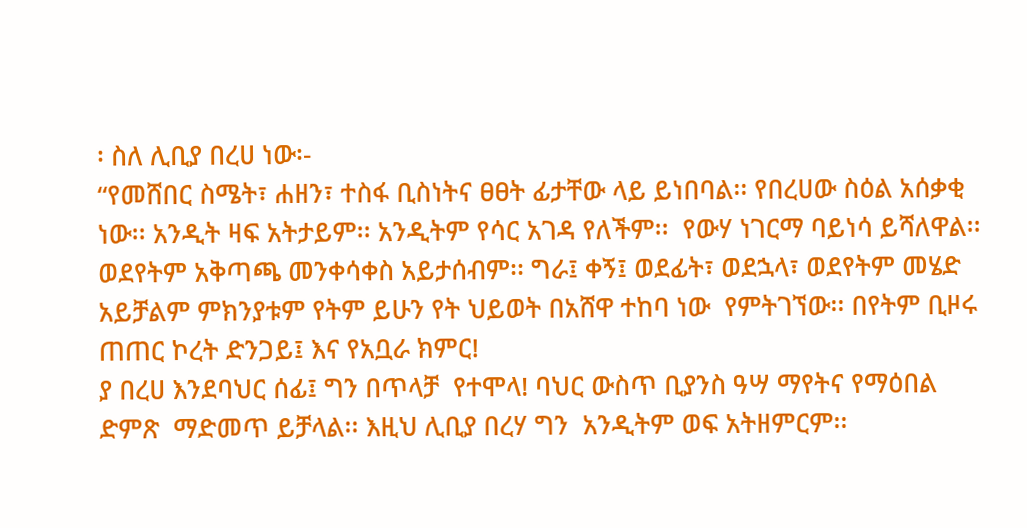፡ ስለ ሊቢያ በረሀ ነው፡-
“የመሸበር ስሜት፣ ሐዘን፣ ተስፋ ቢስነትና ፀፀት ፊታቸው ላይ ይነበባል፡፡ የበረሀው ስዕል አሰቃቂ ነው፡፡ አንዲት ዛፍ አትታይም፡፡ አንዲትም የሳር አገዳ የለችም፡፡  የውሃ ነገርማ ባይነሳ ይሻለዋል፡፡  ወደየትም አቅጣጫ መንቀሳቀስ አይታሰብም፡፡ ግራ፤ ቀኝ፤ ወደፊት፣ ወደኋላ፣ ወደየትም መሄድ  አይቻልም ምክንያቱም የትም ይሁን የት ህይወት በአሸዋ ተከባ ነው  የምትገኘው፡፡ በየትም ቢዞሩ ጠጠር ኮረት ድንጋይ፤ እና የአቧራ ክምር!
ያ በረሀ እንደባህር ሰፊ፤ ግን በጥላቻ  የተሞላ! ባህር ውስጥ ቢያንስ ዓሣ ማየትና የማዕበል ድምጽ  ማድመጥ ይቻላል፡፡ እዚህ ሊቢያ በረሃ ግን  አንዲትም ወፍ አትዘምርም፡፡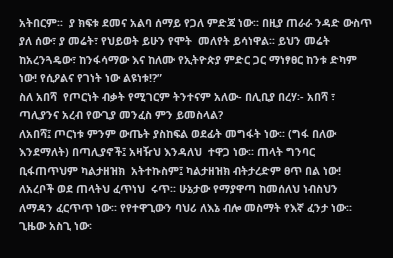አትበርም፡፡  ያ ክፍቱ ደመና አልባ ሰማይ የጋለ ምድጃ ነው፡፡ በዚያ ጠራራ ንዳድ ውስጥ ያለ ሰው፣ ያ መሬት፣ የህይወት ይሁን የሞት  መለየት ይሳነዋል፡፡ ይህን መሬት ከአረንጓዴው፣ ከንፋሳማው እና ከለሙ የኢትዮጵያ ምድር ጋር ማነፃፀር ከንቱ ድካም ነው! የሲዖልና የገነት ነው ልዩነቱ!?”
ስለ አበሻ  የጦርነት ብቃት የሚገርም ትንተናም አለው- በሊቢያ በረሃ፡- አበሻ ፣ ጣሊያንና አረብ የውጊያ መንፈስ ምን ይመስላል?
ለአበሻ፤ ጦርነቱ ምንም ውጤት ያስከፍል ወደፊት መግፋት ነው፡፡ (ግፋ በለው እንደማለት) በጣሊያኖች፤ አዛዥህ እንዳለህ  ተዋጋ ነው፡፡ ጠላት ግንባር  ቢፋጠጥህም ካልታዘዝክ  አትተኩስም፤ ካልታዘዝክ ብትታረድም ፀጥ በል ነው!
ለአረቦች ወደ ጠላትህ ፈጥነህ  ሩጥ፡፡ ሁኔታው የማያዋጣ ከመሰለህ ነብስህን ለማዳን ፈርጥጥ ነው፡፡ የየተዋጊውን ባህሪ ለእኔ ብሎ መስማት የእኛ ፈንታ ነው፡፡ ጊዜው አስጊ ነው፡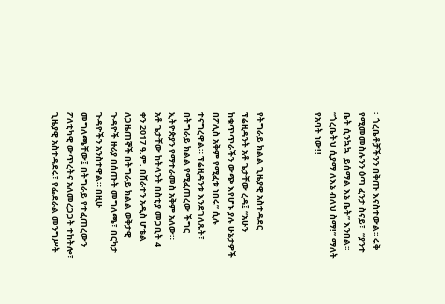፡  ጎረቤቶቻችንን በቅጡ እናስተውል፡፡ ሩቅ የሚመመስሉንን ዕጣ ፈንታ ስናይ፣  “ያንተ ቤት ሲንኳኳ  ይሰማል እኔ ቤት” እንበል፡፡  “ጎረቤትህ ሲያማ ለእኔ ብለህ ስማ!” ማለት የአባት ነው!!



የትግራይ ክልል ጊዜያዊ አስተዳደር ፕሬዚዳንት አቶ ጌታቸው ረዳ፤ “አሁን ከቁጥጥራችን ውጭ እየሆኑ ያሉ ሁኔታዎች በፖሊስ አቅም የሚፈቱ ነበሩ” ሲሉ ተናግረዋል። ፕሬዚዳንቱ እንደገለጹት፣ በትግራይ ክልል የሚፈጠረው ችግር ኢትዮጵያን የማተራመስ አቅም አለው።
አቶ ጌታቸው ከትላንት በስቲያ መጋቢት 4 ቀን 2017 ዓ.ም. በሸራተን አዲስ ሆቴል ለጋዜጠኞች በትግራይ ክልል ወቅታዊ ጉዳዮች ዙሪያ በሰጡት መግለጫ፣ በርካታ ጉዳዮችን አንስተዋል። በዚሁ መግለጫቸው፤ በትግራይ የተፈጠረውን ፖለቲካዊ ውጥረትና አለመረጋጋት ተከትሎ፣ ጊዜያዊ አስተዳደሩ፣ የፌደራል መንግሥት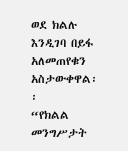ወደ ክልሉ እንዲገባ በይፋ አለመጠየቁን አስታውቀዋል፡፡
“የክልል መንግሥታት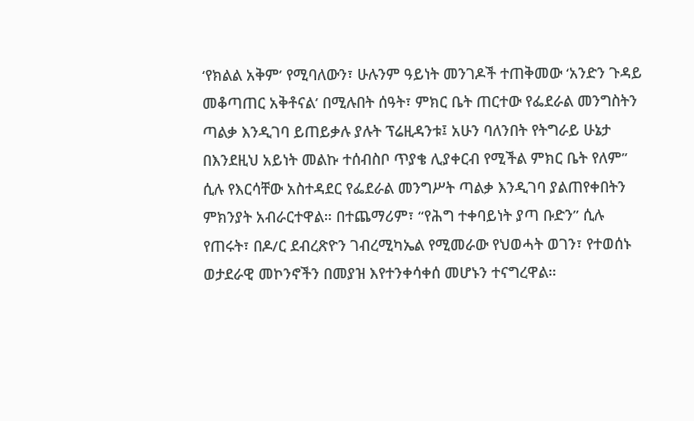‘የክልል አቅም’ የሚባለውን፣ ሁሉንም ዓይነት መንገዶች ተጠቅመው ‘አንድን ጉዳይ መቆጣጠር አቅቶናል’ በሚሉበት ሰዓት፣ ምክር ቤት ጠርተው የፌደራል መንግስትን ጣልቃ እንዲገባ ይጠይቃሉ ያሉት ፕሬዚዳንቱ፤ አሁን ባለንበት የትግራይ ሁኔታ በእንደዚህ አይነት መልኩ ተሰብስቦ ጥያቄ ሊያቀርብ የሚችል ምክር ቤት የለም” ሲሉ የእርሳቸው አስተዳደር የፌደራል መንግሥት ጣልቃ እንዲገባ ያልጠየቀበትን ምክንያት አብራርተዋል። በተጨማሪም፣ “የሕግ ተቀባይነት ያጣ ቡድን” ሲሉ የጠሩት፣ በዶ/ር ደብረጽዮን ገብረሚካኤል የሚመራው የህወሓት ወገን፣ የተወሰኑ ወታደራዊ መኮንኖችን በመያዝ እየተንቀሳቀሰ መሆኑን ተናግረዋል።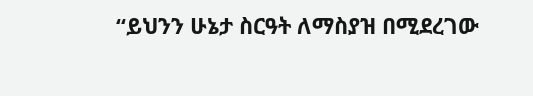“ይህንን ሁኔታ ስርዓት ለማስያዝ በሚደረገው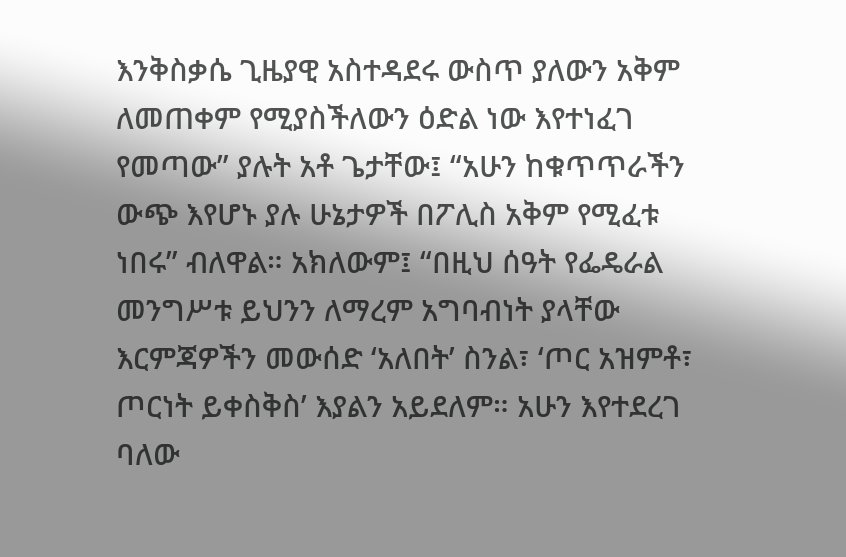እንቅስቃሴ ጊዜያዊ አስተዳደሩ ውስጥ ያለውን አቅም ለመጠቀም የሚያስችለውን ዕድል ነው እየተነፈገ የመጣው” ያሉት አቶ ጌታቸው፤ “አሁን ከቁጥጥራችን ውጭ እየሆኑ ያሉ ሁኔታዎች በፖሊስ አቅም የሚፈቱ ነበሩ” ብለዋል። አክለውም፤ “በዚህ ሰዓት የፌዴራል መንግሥቱ ይህንን ለማረም አግባብነት ያላቸው እርምጃዎችን መውሰድ ‘አለበት’ ስንል፣ ‘ጦር አዝምቶ፣ ጦርነት ይቀስቅስ’ እያልን አይደለም። አሁን እየተደረገ ባለው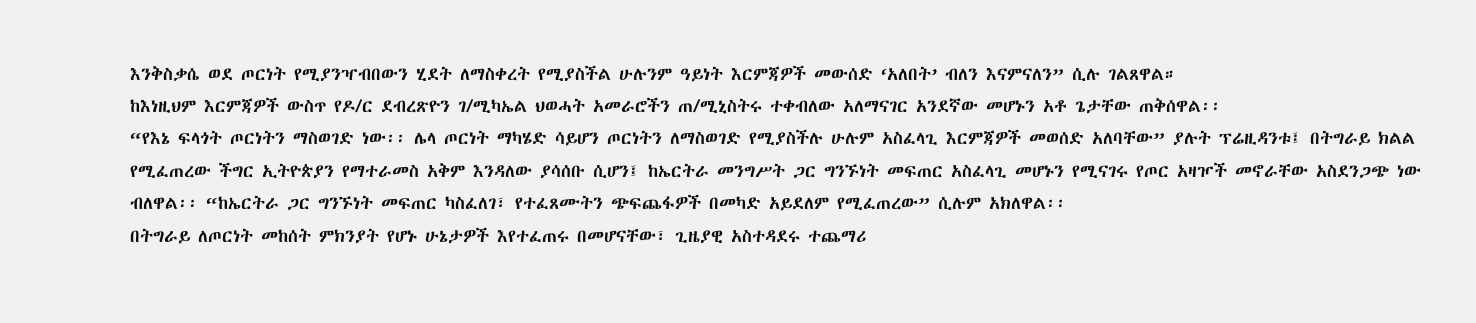እንቅስቃሴ ወደ ጦርነት የሚያንዣብበውን ሂደት ለማስቀረት የሚያስችል ሁሉንም ዓይነት እርምጃዎች መውሰድ ‘አለበት’ ብለን እናምናለን” ሲሉ ገልጸዋል።
ከእነዚህም እርምጃዎች ውስጥ የዶ/ር ደብረጽዮን ገ/ሚካኤል ህወሓት አመራሮችን ጠ/ሚኒስትሩ ተቀብለው አለማናገር አንደኛው መሆኑን አቶ ጌታቸው ጠቅሰዋል፡፡
“የእኔ ፍላጎት ጦርነትን ማስወገድ ነው፡፡ ሌላ ጦርነት ማካሄድ ሳይሆን ጦርነትን ለማስወገድ የሚያስችሉ ሁሉም አስፈላጊ እርምጃዎች መወሰድ አለባቸው” ያሉት ፕሬዚዳንቱ፤ በትግራይ ክልል የሚፈጠረው ችግር ኢትዮጵያን የማተራመስ አቅም እንዳለው ያሳሰቡ ሲሆን፤ ከኤርትራ መንግሥት ጋር ግንኙነት መፍጠር አስፈላጊ መሆኑን የሚናገሩ የጦር አዛዦች መኖራቸው አስደንጋጭ ነው ብለዋል፡፡ “ከኤርትራ ጋር ግንኙነት መፍጠር ካስፈለገ፣ የተፈጸሙትን ጭፍጨፋዎች በመካድ አይደለም የሚፈጠረው” ሲሉም አክለዋል፡፡
በትግራይ ለጦርነት መከሰት ምክንያት የሆኑ ሁኔታዎች እየተፈጠሩ በመሆናቸው፣ ጊዜያዊ አስተዳደሩ ተጨማሪ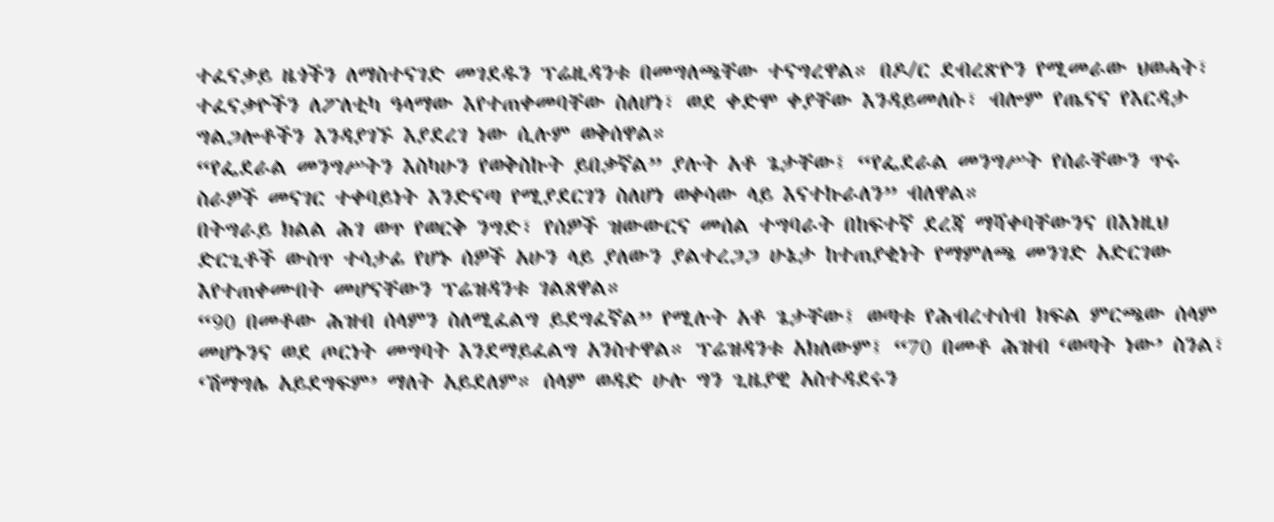ተፈናቃይ ዜጎችን ለማስተናገድ መገደዱን ፕሬዚዳንቱ በመግለጫቸው ተናግረዋል። በዶ/ር ደብረጽዮን የሚመራው ህወሓት፣ ተፈናቃዮችን ለፖለቲካ ዓላማው እየተጠቀመባቸው ስለሆነ፣ ወደ ቀድሞ ቀያቸው እንዳይመለሱ፣ ብሎም የጤናና የእርዳታ ግልጋሎቶችን እንዳያገኙ እያደረገ ነው ሲሉም ወቅሰዋል።
“የፌደራል መንግሥትን እስካሁን የወቅስኩት ይበቃኛል” ያሉት አቶ ጌታቸው፤ “የፌደራል መንግሥት የሰራቸውን ጥሩ ስራዎች መናገር ተቀባይነት እንድናጣ የሚያደርገን ስለሆነ ወቀሳው ላይ እናተኩራለን” ብለዋል።
በትግራይ ክልል ሕገ ወጥ የወርቅ ንግድ፣ የሰዎች ዝውውርና መሰል ተግባራት በከፍተኛ ደረጃ ማሻቀባቸውንና በእነዚህ ድርጊቶች ውስጥ ተሳታፊ የሆኑ ሰዎች አሁን ላይ ያለውን ያልተረጋጋ ሁኔታ ከተጠያቂነት የማምለጫ መንገድ አድርገው እየተጠቀሙበት መሆናቸውን ፕሬዝዳንቱ ገልጸዋል።
“90 በመቶው ሕዝብ ሰላምን ስለሚፈልግ ይደግፈኛል” የሚሉት አቶ ጌታቸው፤ ወጣቱ የሕብረተሰብ ክፍል ምርጫው ሰላም መሆኑንና ወደ ጦርነት መግባት እንደማይፈልግ አንስተዋል። ፕሬዝዳንቱ አክለውም፤ “70 በመቶ ሕዝብ ‘ወጣት ነው’ ስንል፣ ‘ሽማግሌ አይደግፍም’ ማለት አይደለም። ሰላም ወዳድ ሁሉ ግን ጊዜያዊ አስተዳደሩን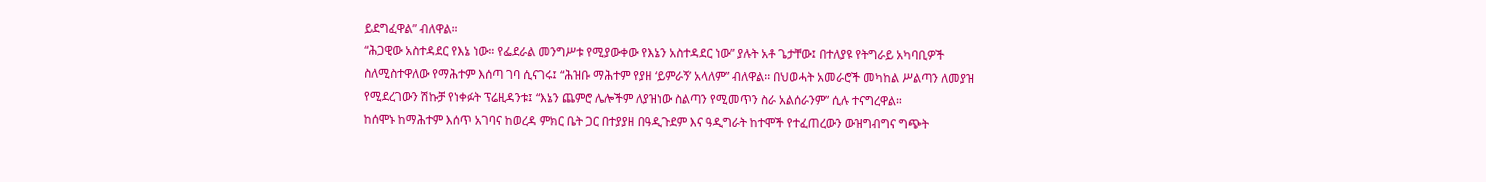ይደግፈዋል” ብለዋል።
“ሕጋዊው አስተዳደር የእኔ ነው። የፌደራል መንግሥቱ የሚያውቀው የእኔን አስተዳደር ነው” ያሉት አቶ ጌታቸው፤ በተለያዩ የትግራይ አካባቢዎች ስለሚስተዋለው የማሕተም እሰጣ ገባ ሲናገሩ፤ “ሕዝቡ ማሕተም የያዘ ‘ይምራኝ’ አላለም” ብለዋል፡፡ በህወሓት አመራሮች መካከል ሥልጣን ለመያዝ የሚደረገውን ሽኩቻ የነቀፉት ፕሬዚዳንቱ፤ “እኔን ጨምሮ ሌሎችም ለያዝነው ስልጣን የሚመጥን ስራ አልሰራንም” ሲሉ ተናግረዋል።
ከሰሞኑ ከማሕተም እሰጥ አገባና ከወረዳ ምክር ቤት ጋር በተያያዘ በዓዲጉደም እና ዓዲግራት ከተሞች የተፈጠረውን ውዝግብግና ግጭት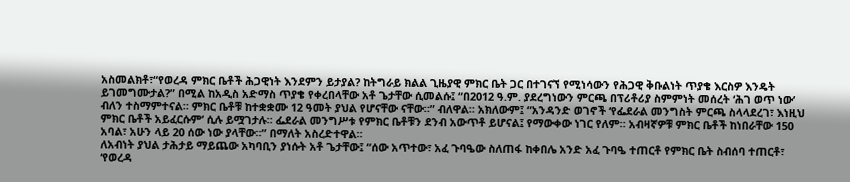አስመልክቶ፣“የወረዳ ምክር ቤቶች ሕጋዊነት እንደምን ይታያል? ከትግራይ ክልል ጊዜያዊ ምክር ቤት ጋር በተገናኘ የሚነሳውን የሕጋዊ ቅቡልነት ጥያቄ እርስዎ እንዴት ይገመግሙታል?” በሚል ከአዲስ አድማስ ጥያቄ የቀረበላቸው አቶ ጌታቸው ሲመልሱ፤ “በ2012 ዓ.ም. ያደረግነውን ምርጫ በፕሪቶሪያ ስምምነት መሰረት ‘ሕገ ወጥ ነው’ ብለን ተስማምተናል። ምክር ቤቶቹ ከተቋቋሙ 12 ዓመት ያህል የሆናቸው ናቸው።” ብለዋል። አክለውም፤ “አንዳንድ ወገኖች ‘የፌደራል መንግስት ምርጫ ስላላደረገ፣ እነዚህ ምክር ቤቶች አይፈርሱም’ ሲሉ ይሟገታሉ። ፌደራል መንግሥቱ የምክር ቤቶቹን ደንብ አውጥቶ ይሆናል፤ የማውቀው ነገር የለም። አብዛኛዎቹ ምክር ቤቶች ከነበራቸው 150 አባል፣ አሁን ላይ 20 ሰው ነው ያላቸው።” በማለት አስረድተዋል።
ለአብነት ያህል ታሕታይ ማይጨው አካባቢን ያነሱት አቶ ጌታቸው፤ “ሰው አጥተው፣ አፈ ጉባዔው ስለጠፋ ከቀበሌ አንድ አፈ ጉባዔ ተጠርቶ የምክር ቤት ስብሰባ ተጠርቶ፣ ‘የወረዳ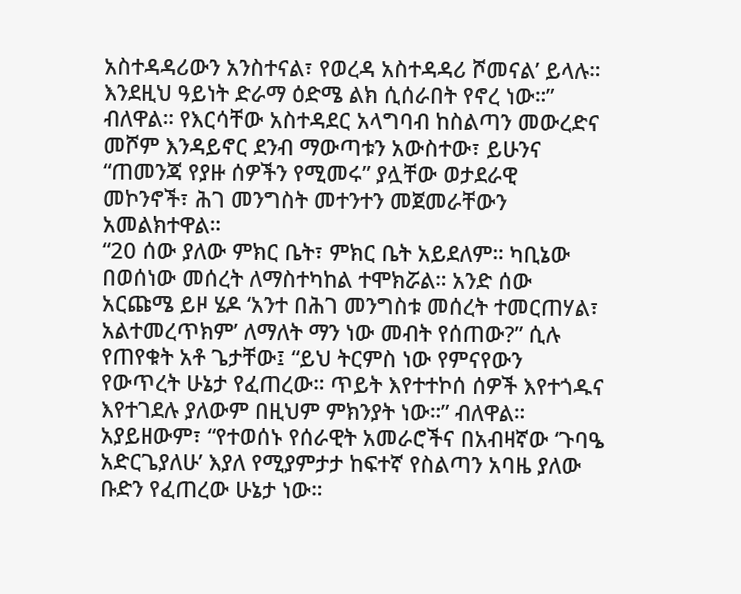አስተዳዳሪውን አንስተናል፣ የወረዳ አስተዳዳሪ ሾመናል’ ይላሉ። እንደዚህ ዓይነት ድራማ ዕድሜ ልክ ሲሰራበት የኖረ ነው።” ብለዋል። የእርሳቸው አስተዳደር አላግባብ ከስልጣን መውረድና መሾም እንዳይኖር ደንብ ማውጣቱን አውስተው፣ ይሁንና “ጠመንጃ የያዙ ሰዎችን የሚመሩ” ያሏቸው ወታደራዊ መኮንኖች፣ ሕገ መንግስት መተንተን መጀመራቸውን አመልክተዋል።
“20 ሰው ያለው ምክር ቤት፣ ምክር ቤት አይደለም። ካቢኔው በወሰነው መሰረት ለማስተካከል ተሞክሯል። አንድ ሰው አርጩሜ ይዞ ሄዶ ‘አንተ በሕገ መንግስቱ መሰረት ተመርጠሃል፣ አልተመረጥክም’ ለማለት ማን ነው መብት የሰጠው?” ሲሉ የጠየቁት አቶ ጌታቸው፤ “ይህ ትርምስ ነው የምናየውን የውጥረት ሁኔታ የፈጠረው። ጥይት እየተተኮሰ ሰዎች እየተጎዱና እየተገደሉ ያለውም በዚህም ምክንያት ነው።” ብለዋል። አያይዘውም፣ “የተወሰኑ የሰራዊት አመራሮችና በአብዛኛው ‘ጉባዔ አድርጌያለሁ’ እያለ የሚያምታታ ከፍተኛ የስልጣን አባዜ ያለው ቡድን የፈጠረው ሁኔታ ነው።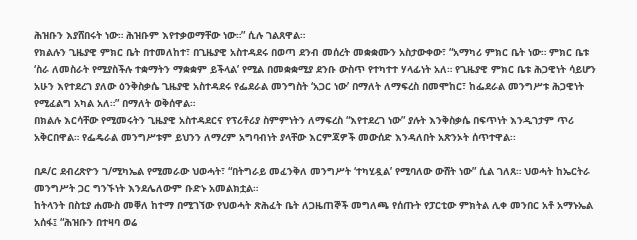ሕዝቡን እያሸበሩት ነው። ሕዝቡም እየተቃወማቸው ነው።” ሲሉ ገልጸዋል።
የክልሉን ጊዜያዊ ምክር ቤት በተመለከተ፣ በጊዜያዊ አስተዳደሩ በወጣ ደንብ መሰረት መቋቋሙን አስታውቀው፣ “አማካሪ ምክር ቤት ነው። ምክር ቤቱ ‘ስራ ለመስራት የሚያስችሉ ተቋማትን ማቋቋም ይችላል’ የሚል በመቋቋሚያ ደንቡ ውስጥ የተካተተ ሃላፊነት አለ። የጊዜያዊ ምክር ቤቱ ሕጋዊነት ሳይሆን አሁን እየተደረገ ያለው ዕንቅስቃሴ ጊዜያዊ አስተዳደሩ የፌደራል መንግስት ‘አጋር ነው’ በማለት ለማፍረስ በመሞከር፣ ከፌደራል መንግሥቱ ሕጋዊነት የሚፈልግ አካል አለ።” በማለት ወቅሰዋል።
በክልሉ እርሳቸው የሚመሩትን ጊዜያዊ አስተዳደርና የፕሪቶሪያ ስምምነትን ለማፍረስ “እየተደረገ ነው” ያሉት እንቅስቃሴ በፍጥነት እንዲገታም ጥሪ አቅርበዋል። የፌዴራል መንግሥቱም ይህንን ለማረም አግባብነት ያላቸው እርምጃዎች መውሰድ እንዳለበት አጽንኦት ሰጥተዋል፡፡

በዶ/ር ደብረጽዮን ገ/ሚካኤል የሚመራው ህወሓት፣ “በትግራይ መፈንቅለ መንግሥት ‘ተካሂዷል’ የሚባለው ውሸት ነው” ሲል ገለጸ። ህወሓት ከኤርትራ መንግሥት ጋር ግንኙነት እንደሌለውም ቡድኑ አመልክቷል።
ከትላንት በስቲያ ሐሙስ መቐለ ከተማ በሚገኘው የህወሓት ጽሕፈት ቤት ለጋዜጠኞች መግለጫ የሰጡት የፓርቲው ምክትል ሊቀ መንበር አቶ አማኑኤል አሰፋ፤ “ሕዝቡን በተዛባ ወሬ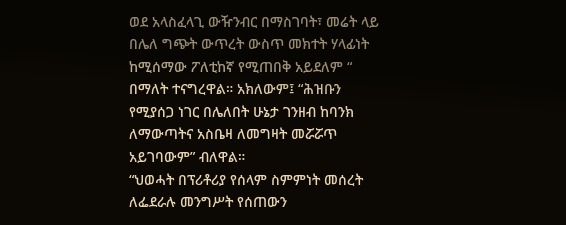ወደ አላስፈላጊ ውዥንብር በማስገባት፣ መሬት ላይ በሌለ ግጭት ውጥረት ውስጥ መክተት ሃላፊነት ከሚሰማው ፖለቲከኛ የሚጠበቅ አይደለም “ በማለት ተናግረዋል። አክለውም፤ “ሕዝቡን የሚያሰጋ ነገር በሌለበት ሁኔታ ገንዘብ ከባንክ ለማውጣትና አስቤዛ ለመግዛት መሯሯጥ አይገባውም” ብለዋል።
“ህወሓት በፕሪቶሪያ የሰላም ስምምነት መሰረት ለፌደራሉ መንግሥት የሰጠውን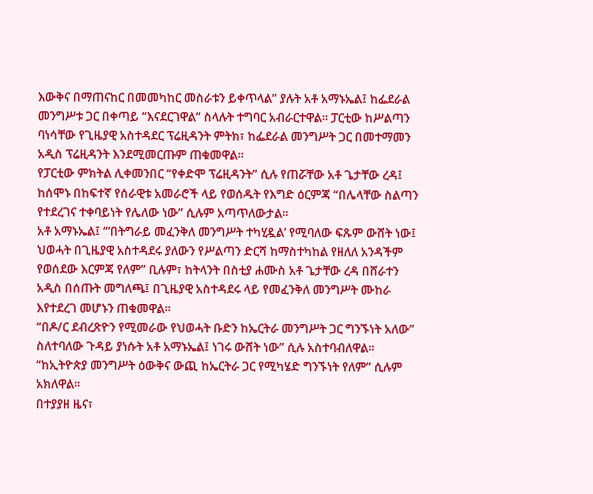እውቅና በማጠናከር በመመካከር መስራቱን ይቀጥላል” ያሉት አቶ አማኑኤል፤ ከፌደራል መንግሥቱ ጋር በቀጣይ “እናደርገዋል” ስላሉት ተግባር አብራርተዋል። ፓርቲው ከሥልጣን ባነሳቸው የጊዜያዊ አስተዳደር ፕሬዚዳንት ምትክ፣ ከፌደራል መንግሥት ጋር በመተማመን አዲስ ፕሬዚዳንት እንደሚመርጡም ጠቁመዋል፡፡
የፓርቲው ምክትል ሊቀመንበር “የቀድሞ ፕሬዚዳንት” ሲሉ የጠሯቸው አቶ ጌታቸው ረዳ፤ ከሰሞኑ በከፍተኛ የሰራዊቱ አመራሮች ላይ የወሰዱት የእግድ ዕርምጃ “በሌላቸው ስልጣን የተደረገና ተቀባይነት የሌለው ነው” ሲሉም አጣጥለውታል።
አቶ አማኑኤል፤ “’በትግራይ መፈንቅለ መንግሥት ተካሂዷል’ የሚባለው ፍጹም ውሸት ነው፤ ህወሓት በጊዜያዊ አስተዳደሩ ያለውን የሥልጣን ድርሻ ከማስተካከል የዘለለ አንዳችም የወሰደው እርምጃ የለም” ቢሉም፣ ከትላንት በስቲያ ሐሙስ አቶ ጌታቸው ረዳ በሸራተን አዲስ በሰጡት መግለጫ፤ በጊዜያዊ አስተዳደሩ ላይ የመፈንቅለ መንግሥት ሙከራ እየተደረገ መሆኑን ጠቁመዋል፡፡
“በዶ/ር ደብረጽዮን የሚመራው የህወሓት ቡድን ከኤርትራ መንግሥት ጋር ግንኙነት አለው” ስለተባለው ጉዳይ ያነሱት አቶ አማኑኤል፤ ነገሩ ውሸት ነው” ሲሉ አስተባብለዋል። “ከኢትዮጵያ መንግሥት ዕውቅና ውጪ ከኤርትራ ጋር የሚካሄድ ግንኙነት የለም” ሲሉም አክለዋል።
በተያያዘ ዜና፣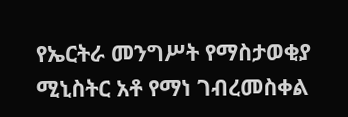የኤርትራ መንግሥት የማስታወቂያ ሚኒስትር አቶ የማነ ገብረመስቀል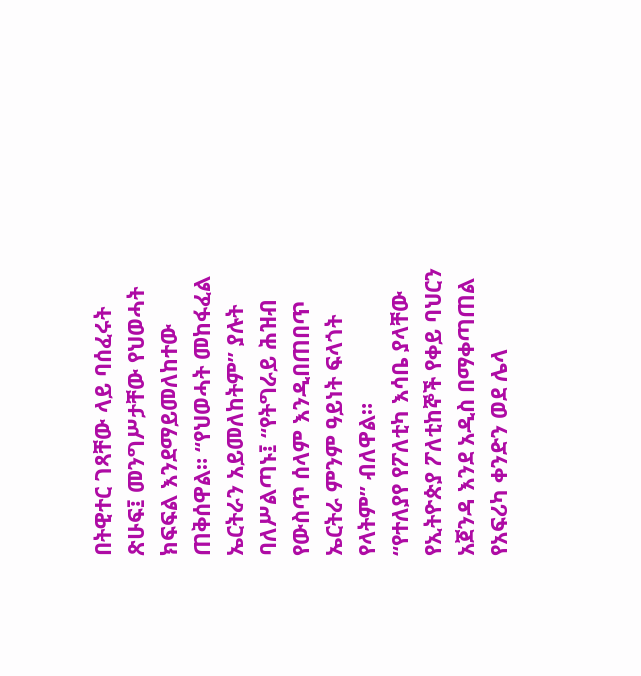በትዊተር ገጻቸው ላይ ባሰፈሩት ጽሁፍ፤ መንግሥታቸው የህወሓት ክፍፍል እንደማይመለከተው ጠቅሰዋል። “የህወሓት መከፋፈል ኤርትራን አይመለከትም” ያሉት ባለሥልጣኑ፤ “የትግራይ ሕዝብ የውስጥ ሰላም እንዲበጠበጥ ኤርትራ ምንም ዓይነት ፍላጎት የላትም” ብለዋል።
“የተለያየ የፖለቲካ እሳቤ ያላቸው የኢትዮጵያ ፖለቲከኞች የቀይ ባህርን አጀንዳ እንደ አዲስ በማቀጣጠል የአፍሪካ ቀንድን ወደ ሌላ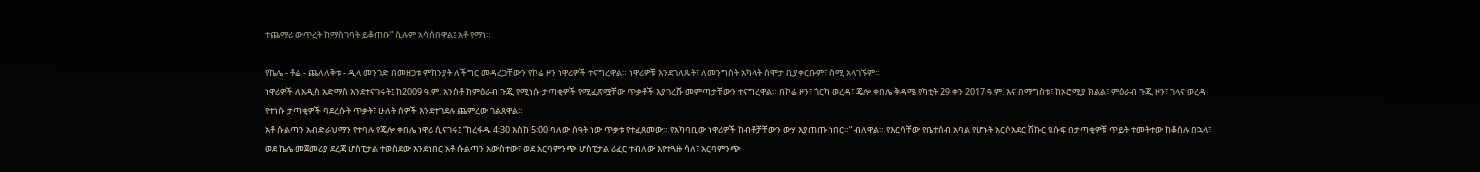ተጨማሪ ውጥረት ከማስገባት ይቆጠቡ” ሲሉም አሳሰበዋል፤ አቶ የማነ።

የኬሌ - ቶሬ - ጨለለቅቱ - ዲላ መንገድ በመዘጋቱ ምክንያት ለችግር መዳረጋቸውን የኮሬ ዞን ነዋሪዎች ተናግረዋል። ነዋሪዎቹ እንደገለጹት፣ ለመንግስት አካላት ስሞታ ቢያቀርቡም፣ ሰሚ አላገኙም።
ነዋሪዎች ለአዲስ አድማስ እንደተናገሩት፤ ከ2009 ዓ.ም. አንስቶ ከምዕራብ ጉጂ የሚነሱ ታጣቂዎች የሚፈጽሟቸው ጥቃቶች እያገረሹ መምጣታቸውን ተናግረዋል። በኮሬ ዞን፣ ጎርካ ወረዳ፣ ጄሎ ቀበሌ ቅዳሜ የካቲት 29 ቀን 2017 ዓ.ም. እና በማግስቱ፣ ከኦሮሚያ ክልል፣ ምዕራብ ጉጂ ዞን፣ ገላና ወረዳ የተነሱ ታጣቂዎች ባደረሱት ጥቃት፣ ሁለት ሰዎች እንደተገደሉ ጨምረው ገልጸዋል።
አቶ ሱልጣን አብድራህማን የተባሉ የጄሎ ቀበሌ ነዋሪ ሲናገሩ፤ “ከረፋዱ 4፡30 እስከ 5፡00 ባለው ሰዓት ነው ጥቃቱ የተፈጸመው። የአካባቢው ነዋሪዎች ከብቶቻቸውን ውሃ እያጠጡ ነበር።” ብለዋል። የእርሳቸው የቤተሰብ አባል የሆኑት አርሶአደር ሽኩር ዩሱፍ በታጣቂዎቹ ጥይት ተመትተው ከቆሰሉ በኋላ፣ ወደ ኬሌ መጀመሪያ ደረጃ ሆስፒታል ተወስደው እንደነበር አቶ ሱልጣን አውስተው፣ ወደ አርባምንጭ ሆስፒታል ሪፈር ተብለው እየተጓዙ ሳለ፣ አርባምንጭ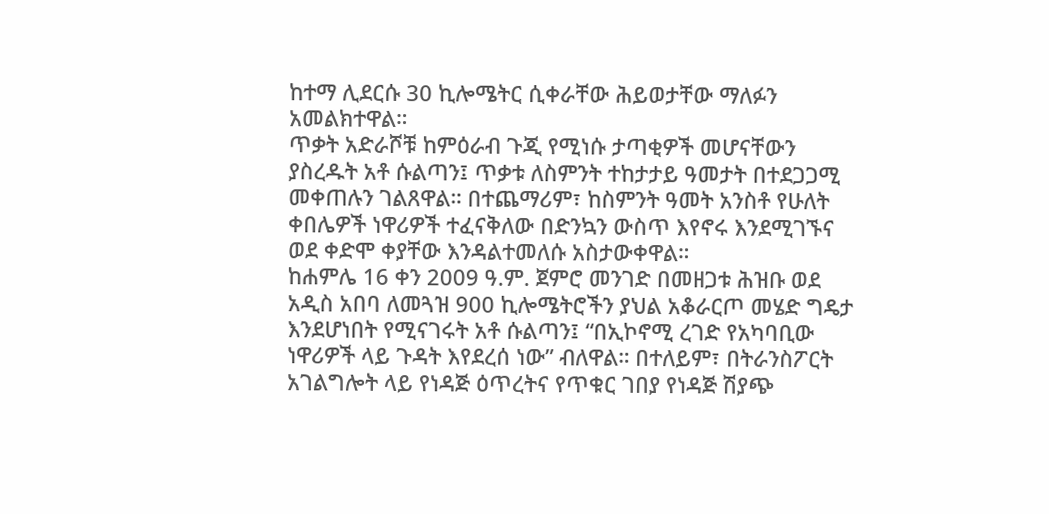ከተማ ሊደርሱ 30 ኪሎሜትር ሲቀራቸው ሕይወታቸው ማለፉን አመልክተዋል።
ጥቃት አድራሾቹ ከምዕራብ ጉጂ የሚነሱ ታጣቂዎች መሆናቸውን ያስረዱት አቶ ሱልጣን፤ ጥቃቱ ለስምንት ተከታታይ ዓመታት በተደጋጋሚ መቀጠሉን ገልጸዋል። በተጨማሪም፣ ከስምንት ዓመት አንስቶ የሁለት ቀበሌዎች ነዋሪዎች ተፈናቅለው በድንኳን ውስጥ እየኖሩ እንደሚገኙና ወደ ቀድሞ ቀያቸው እንዳልተመለሱ አስታውቀዋል።
ከሐምሌ 16 ቀን 2009 ዓ.ም. ጀምሮ መንገድ በመዘጋቱ ሕዝቡ ወደ አዲስ አበባ ለመጓዝ 900 ኪሎሜትሮችን ያህል አቆራርጦ መሄድ ግዴታ እንደሆነበት የሚናገሩት አቶ ሱልጣን፤ “በኢኮኖሚ ረገድ የአካባቢው ነዋሪዎች ላይ ጉዳት እየደረሰ ነው” ብለዋል። በተለይም፣ በትራንስፖርት አገልግሎት ላይ የነዳጅ ዕጥረትና የጥቁር ገበያ የነዳጅ ሽያጭ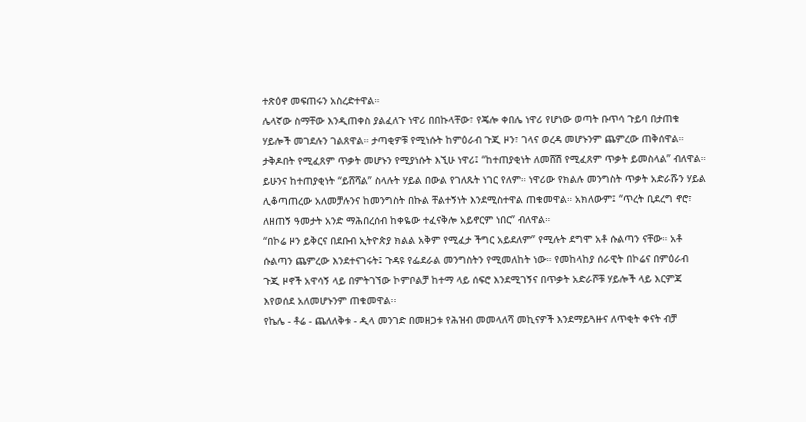ተጽዕኖ መፍጠሩን አስረድተዋል።
ሌላኛው ስማቸው እንዲጠቀስ ያልፈለጉ ነዋሪ በበኩላቸው፣ የጄሎ ቀበሌ ነዋሪ የሆነው ወጣት ቡጥሳ ጉይባ በታጠቁ ሃይሎች መገደሉን ገልጸዋል። ታጣቂዎቹ የሚነሱት ከምዕራብ ጉጂ ዞን፣ ገላና ወረዳ መሆኑንም ጨምረው ጠቅሰዋል።
ታቅዶበት የሚፈጸም ጥቃት መሆኑን የሚያነሱት እኚሁ ነዋሪ፤ “ከተጠያቂነት ለመሸሽ የሚፈጸም ጥቃት ይመስላል” ብለዋል። ይሁንና ከተጠያቂነት “ይሸሻል” ስላሉት ሃይል በውል የገለጹት ነገር የለም። ነዋሪው የክልሉ መንግስት ጥቃት አድራሹን ሃይል ሊቆጣጠረው አለመቻሉንና ከመንግስት በኩል ቸልተኝነት እንደሚስተዋል ጠቁመዋል። አክለውም፤ “ጥረት ቢደረግ ኖሮ፣ ለዘጠኝ ዓመታት አንድ ማሕበረሰብ ከቀዬው ተፈናቅሎ አይኖርም ነበር” ብለዋል።
“በኮሬ ዞን ይቅርና በደቡብ ኢትዮጵያ ክልል አቅም የሚፈታ ችግር አይደለም” የሚሉት ደግሞ አቶ ሱልጣን ናቸው። አቶ ሱልጣን ጨምረው እንደተናገሩት፤ ጉዳዩ የፌደራል መንግስትን የሚመለከት ነው። የመከላከያ ሰራዊት በኮሬና በምዕራብ ጉጂ ዞኖች አዋሳኝ ላይ በምትገኘው ኮምቦልቻ ከተማ ላይ ሰፍሮ እንደሚገኝና በጥቃት አድራሾቹ ሃይሎች ላይ እርምጃ እየወሰደ አለመሆኑንም ጠቁመዋል፡፡
የኬሌ - ቶሬ - ጨለለቅቱ - ዲላ መንገድ በመዘጋቱ የሕዝብ መመላለሻ መኪናዎች እንደማይጓዙና ለጥቂት ቀናት ብቻ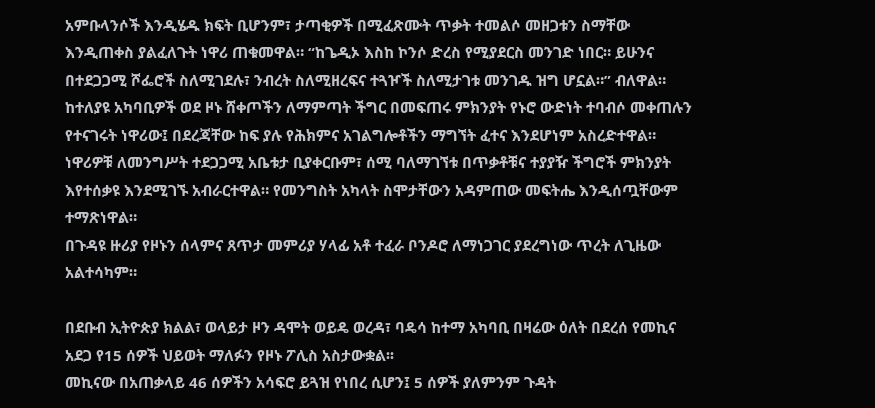አምቡላንሶች እንዲሄዱ ክፍት ቢሆንም፣ ታጣቂዎች በሚፈጽሙት ጥቃት ተመልሶ መዘጋቱን ስማቸው እንዲጠቀስ ያልፈለጉት ነዋሪ ጠቁመዋል። “ከጌዲኦ እስከ ኮንሶ ድረስ የሚያደርስ መንገድ ነበር። ይሁንና በተደጋጋሚ ሾፌሮች ስለሚገደሉ፣ ንብረት ስለሚዘረፍና ተጓዦች ስለሚታገቱ መንገዱ ዝግ ሆኗል።” ብለዋል።
ከተለያዩ አካባቢዎች ወደ ዞኑ ሸቀጦችን ለማምጣት ችግር በመፍጠሩ ምክንያት የኑሮ ውድነት ተባብሶ መቀጠሉን የተናገሩት ነዋሪው፤ በደረጃቸው ከፍ ያሉ የሕክምና አገልግሎቶችን ማግኘት ፈተና እንደሆነም አስረድተዋል።
ነዋሪዎቹ ለመንግሥት ተደጋጋሚ አቤቱታ ቢያቀርቡም፣ ሰሚ ባለማገኘቱ በጥቃቶቹና ተያያዥ ችግሮች ምክንያት እየተሰቃዩ እንደሚገኙ አብራርተዋል። የመንግስት አካላት ስሞታቸውን አዳምጠው መፍትሔ እንዲሰጧቸውም ተማጽነዋል።
በጉዳዩ ዙሪያ የዞኑን ሰላምና ጸጥታ መምሪያ ሃላፊ አቶ ተፈራ ቦንዶሮ ለማነጋገር ያደረግነው ጥረት ለጊዜው አልተሳካም።

በደቡብ ኢትዮጵያ ክልል፣ ወላይታ ዞን ዳሞት ወይዴ ወረዳ፣ ባዴሳ ከተማ አካባቢ በዛሬው ዕለት በደረሰ የመኪና አደጋ የ15 ሰዎች ህይወት ማለፉን የዞኑ ፖሊስ አስታውቋል፡፡
መኪናው በአጠቃላይ 46 ሰዎችን አሳፍሮ ይጓዝ የነበረ ሲሆን፤ 5 ሰዎች ያለምንም ጉዳት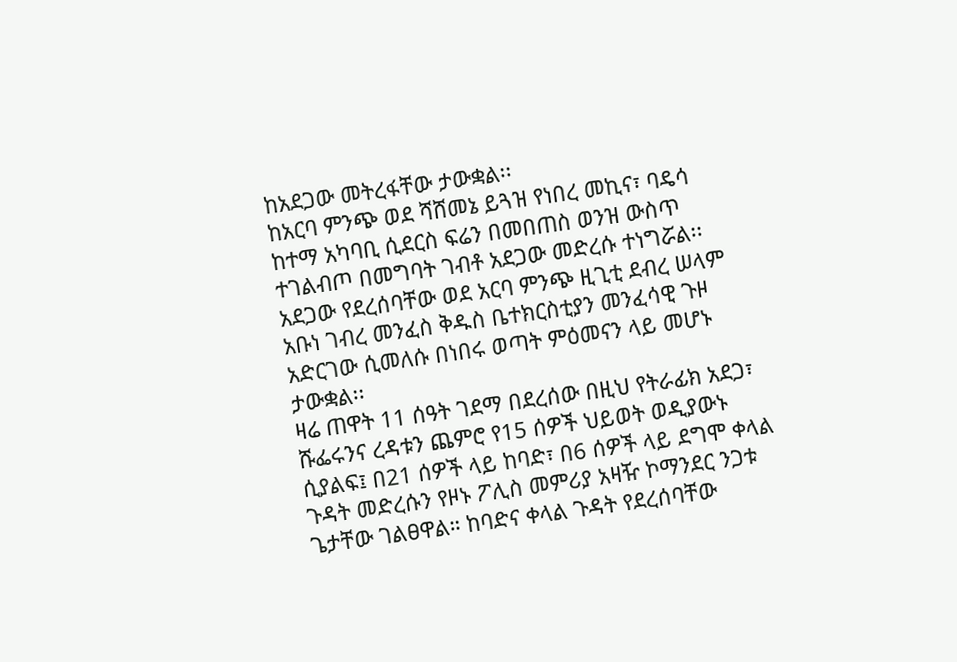ከአደጋው መትረፋቸው ታውቋል፡፡
ከአርባ ምንጭ ወደ ሻሸመኔ ይጓዝ የነበረ መኪና፣ ባዴሳ ከተማ አካባቢ ሲደርስ ፍሬን በመበጠስ ወንዝ ውስጥ ተገልብጦ በመግባት ገብቶ አደጋው መድረሱ ተነግሯል፡፡
አደጋው የደረሰባቸው ወደ አርባ ምንጭ ዚጊቲ ደብረ ሠላም አቡነ ገብረ መንፈስ ቅዱስ ቤተክርስቲያን መንፈሳዊ ጉዞ አድርገው ሲመለሱ በነበሩ ወጣት ምዕመናን ላይ መሆኑ ታውቋል፡፡
ዛሬ ጠዋት 11 ሰዓት ገደማ በደረሰው በዚህ የትራፊክ አደጋ፣ ሹፌሩንና ረዳቱን ጨምሮ የ15 ሰዎች ህይወት ወዲያውኑ ሲያልፍ፤ በ21 ሰዎች ላይ ከባድ፣ በ6 ሰዎች ላይ ደግሞ ቀላል ጉዳት መድረሱን የዞኑ ፖሊስ መምሪያ አዛዥ ኮማንደር ንጋቱ ጌታቸው ገልፀዋል። ከባድና ቀላል ጉዳት የደረሰባቸው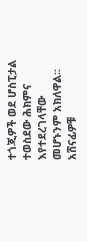ተጎጂዎች ወደ ሆስፒታል ተወስደው ሕክምና እየተደረገላቸው መሆኑንም አክለዋል፡፡
አሸናፊዎቹ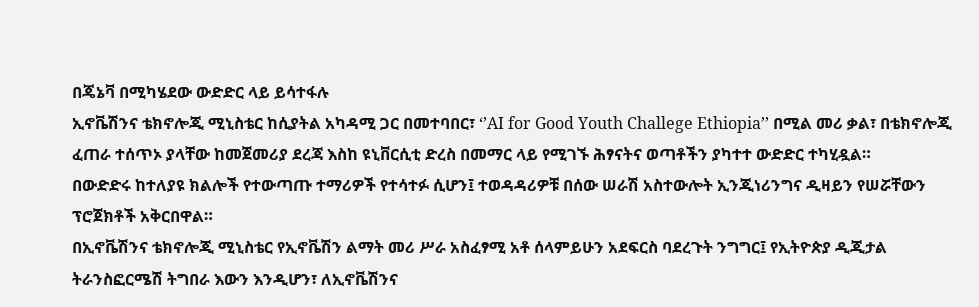በጄኔቫ በሚካሄደው ውድድር ላይ ይሳተፋሉ
ኢኖቬሽንና ቴክኖሎጂ ሚኒስቴር ከሲያትል አካዳሚ ጋር በመተባበር፣ ‘’AI for Good Youth Challege Ethiopia’’ በሚል መሪ ቃል፣ በቴክኖሎጂ ፈጠራ ተሰጥኦ ያላቸው ከመጀመሪያ ደረጃ እስከ ዩኒቨርሲቲ ድረስ በመማር ላይ የሚገኙ ሕፃናትና ወጣቶችን ያካተተ ውድድር ተካሂዷል።
በውድድሩ ከተለያዩ ክልሎች የተውጣጡ ተማሪዎች የተሳተፉ ሲሆን፤ ተወዳዳሪዎቹ በሰው ሠራሽ አስተውሎት ኢንጂነሪንግና ዲዛይን የሠሯቸውን ፕሮጀክቶች አቅርበዋል።
በኢኖቬሽንና ቴክኖሎጂ ሚኒስቴር የኢኖቬሽን ልማት መሪ ሥራ አስፈፃሚ አቶ ሰላምይሁን አደፍርስ ባደረጉት ንግግር፤ የኢትዮጵያ ዲጂታል ትራንስፎርሜሽ ትግበራ እውን እንዲሆን፣ ለኢኖቬሽንና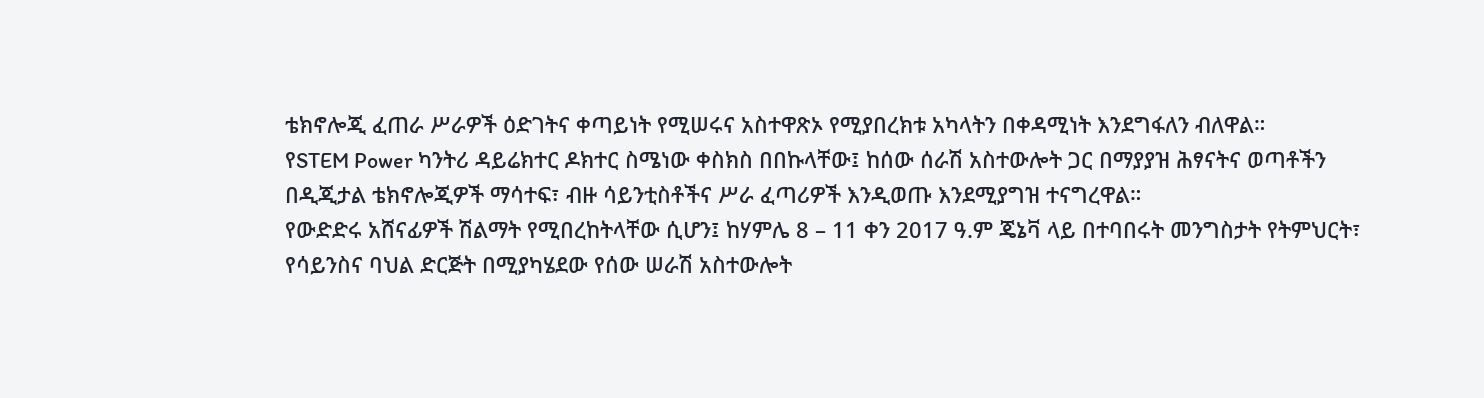ቴክኖሎጂ ፈጠራ ሥራዎች ዕድገትና ቀጣይነት የሚሠሩና አስተዋጽኦ የሚያበረክቱ አካላትን በቀዳሚነት እንደግፋለን ብለዋል።
የSTEM Power ካንትሪ ዳይሬክተር ዶክተር ስሜነው ቀስክስ በበኩላቸው፤ ከሰው ሰራሽ አስተውሎት ጋር በማያያዝ ሕፃናትና ወጣቶችን በዲጂታል ቴክኖሎጂዎች ማሳተፍ፣ ብዙ ሳይንቲስቶችና ሥራ ፈጣሪዎች እንዲወጡ እንደሚያግዝ ተናግረዋል።
የውድድሩ አሸናፊዎች ሽልማት የሚበረከትላቸው ሲሆን፤ ከሃምሌ 8 – 11 ቀን 2017 ዓ.ም ጄኔቫ ላይ በተባበሩት መንግስታት የትምህርት፣ የሳይንስና ባህል ድርጅት በሚያካሄደው የሰው ሠራሽ አስተውሎት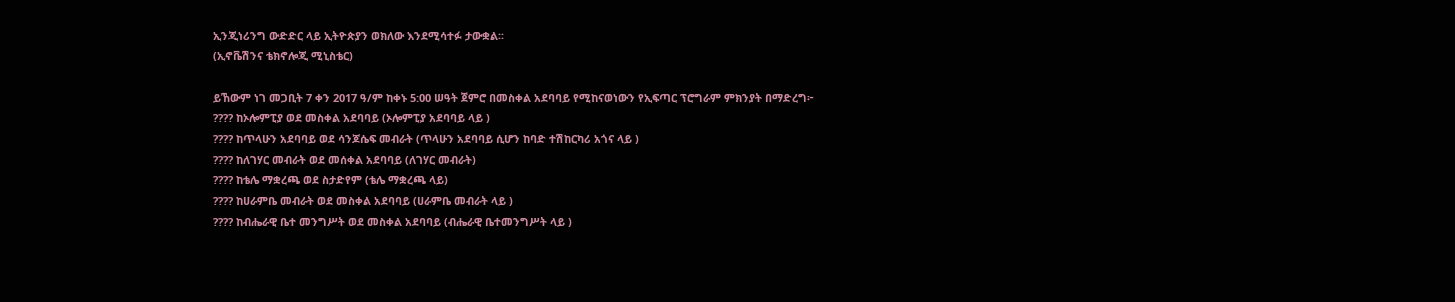ኢንጂነሪንግ ውድድር ላይ ኢትዮጵያን ወክለው እንደሚሳተፉ ታውቋል፡፡
(ኢኖቬሽንና ቴክኖሎጂ ሚኒስቴር)

ይኸውም ነገ መጋቢት 7 ቀን 2017 ዓ/ም ከቀኑ 5:00 ሠዓት ጀምሮ በመስቀል አደባባይ የሚከናወነውን የኢፍጣር ፕሮግራም ምክንያት በማድረግ፦
???? ከኦሎምፒያ ወደ መስቀል አደባባይ (ኦሎምፒያ አደባባይ ላይ )
???? ከጥላሁን አደባባይ ወደ ሳንጆሴፍ መብራት (ጥላሁን አደባባይ ሲሆን ከባድ ተሽከርካሪ አጎና ላይ )
???? ከለገሃር መብራት ወደ መሰቀል አደባባይ (ለገሃር መብራት)
???? ከቴሌ ማቋረጫ ወደ ስታድየም (ቴሌ ማቋረጫ ላይ)
???? ከሀራምቤ መብራት ወደ መስቀል አደባባይ (ሀራምቤ መብራት ላይ )
???? ከብሔራዊ ቤተ መንግሥት ወደ መስቀል አደባባይ (ብሔራዊ ቤተመንግሥት ላይ )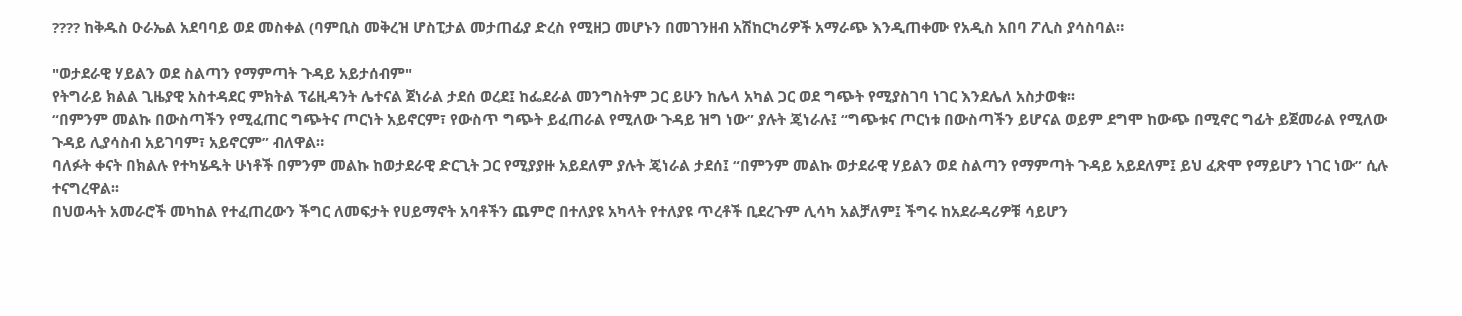???? ከቅዱስ ዑራኤል አደባባይ ወደ መስቀል (ባምቢስ መቅረዝ ሆስፒታል መታጠፊያ ድረስ የሚዘጋ መሆኑን በመገንዘብ አሽከርካሪዎች አማራጭ እንዲጠቀሙ የአዲስ አበባ ፖሊስ ያሳስባል።

"ወታደራዊ ሃይልን ወደ ስልጣን የማምጣት ጉዳይ አይታሰብም"
የትግራይ ክልል ጊዜያዊ አስተዳደር ምክትል ፕሬዚዳንት ሌተናል ጀነራል ታደሰ ወረደ፤ ከፌደራል መንግስትም ጋር ይሁን ከሌላ አካል ጋር ወደ ግጭት የሚያስገባ ነገር እንደሌለ አስታወቁ፡፡
“በምንም መልኩ በውስጣችን የሚፈጠር ግጭትና ጦርነት አይኖርም፣ የውስጥ ግጭት ይፈጠራል የሚለው ጉዳይ ዝግ ነው” ያሉት ጄነራሉ፤ “ግጭቱና ጦርነቱ በውስጣችን ይሆናል ወይም ደግሞ ከውጭ በሚኖር ግፊት ይጀመራል የሚለው ጉዳይ ሊያሳስብ አይገባም፣ አይኖርም” ብለዋል።
ባለፉት ቀናት በክልሉ የተካሄዱት ሁነቶች በምንም መልኩ ከወታደራዊ ድርጊት ጋር የሚያያዙ አይደለም ያሉት ጄነራል ታደሰ፤ “በምንም መልኩ ወታደራዊ ሃይልን ወደ ስልጣን የማምጣት ጉዳይ አይደለም፤ ይህ ፈጽሞ የማይሆን ነገር ነው” ሲሉ ተናግረዋል፡፡
በህወሓት አመራሮች መካከል የተፈጠረውን ችግር ለመፍታት የሀይማኖት አባቶችን ጨምሮ በተለያዩ አካላት የተለያዩ ጥረቶች ቢደረጉም ሊሳካ አልቻለም፤ ችግሩ ከአደራዳሪዎቹ ሳይሆን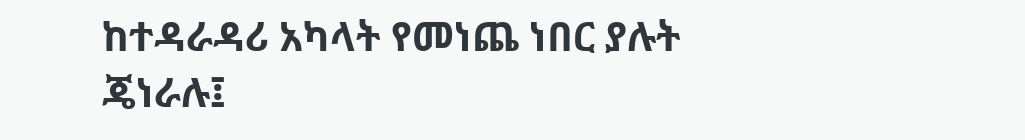ከተዳራዳሪ አካላት የመነጨ ነበር ያሉት ጄነራሉ፤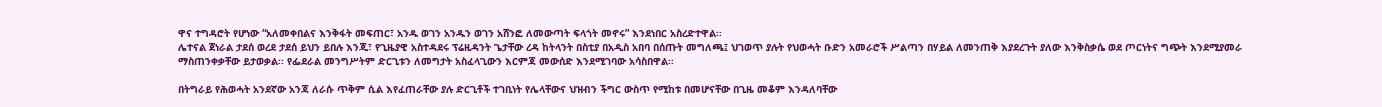ዋና ተግዳሮት የሆነው “አለመቀበልና እንቅፋት መፍጠር፣ አንዱ ወገን አንዱን ወገን አሸንፎ ለመውጣት ፍላጎት መኖሩ” እንደነበር አስረድተዋል፡፡
ሌተናል ጀነራል ታደሰ ወረደ ታደሰ ይህን ይበሉ እንጂ፣ የጊዜያዊ አስተዳደሩ ፕሬዚዳንት ጌታቸው ረዳ ከትላንት በስቲያ በአዲስ አበባ በሰጡት መግለጫ፤ ህገወጥ ያሉት የህወሓት ቡድን አመራሮች ሥልጣን በሃይል ለመንጠቅ እያደረጉት ያለው እንቅስቃሴ ወደ ጦርነትና ግጭት እንደሚያመራ ማስጠንቀቃቸው ይታወቃል፡፡ የፌደራል መንግሥትም ድርጊቱን ለመግታት አስፈላጊውን እርምጃ መውሰድ እንደሚገባው አሳስበዋል፡፡

በትግራይ የሕወሓት አንደኛው አንጃ ለራሱ ጥቅም ሲል እየፈጠራቸው ያሉ ድርጊቶች ተገቢነት የሌላቸውና ህዝብን ችግር ውስጥ የሚከቱ በመሆናቸው በጊዜ መቆም እንዳለባቸው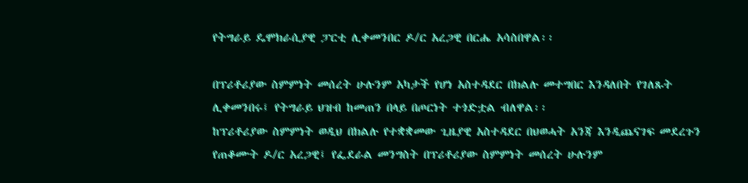የትግራይ ዴሞክራሲያዊ ፓርቲ ሊቀመንበር ዶ/ር አረጋዊ በርሔ አሳስበዋል፡፡

በፕሪቶሪያው ስምምነት መሰረት ሁሉንም አካታች የሆነ አስተዳደር በክልሉ መተግበር እንዳለበት የገለጹት ሊቀመንበሩ፤ የትግራይ ህዝብ ከመጠን በላይ በጦርነት ተጎድቷል ብለዋል፡፡
ከፕሪቶሪያው ስምምነት ወዲህ በክልሉ የተቋቋመው ጊዜያዊ አስተዳደር በህወሓት አንጃ እንዲጨናገፍ መደረጉን የጠቆሙት ዶ/ር አረጋዊ፤ የፌደራል መንግስት በፕሪቶሪያው ስምምነት መሰረት ሁሉንም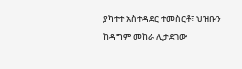ያካተተ አስተዳደር ተመስርቶ፣ ህዝቡን ከዳግም መከራ ሊታደገው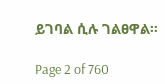ይገባል ሲሉ ገልፀዋል።

Page 2 of 760